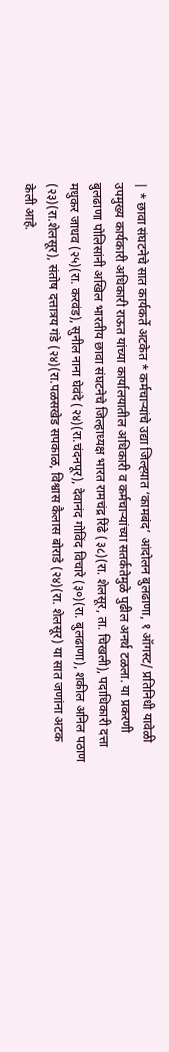| * छावा संघटनेचे सात कार्यकर्ते अटकेत * कर्मचाऱ्यांचे उद्या जिल्ह्य़ात ‘कामबंद’ आंदोलन बुलढाणा, १ ऑगस्ट/ प्रतिनिधी यावेळी उपमुख्य कार्यकारी अधिकारी राऊत यांच्या कार्यालयातील अधिकारी व कर्मचाऱ्यांच्या सतर्कतेमुळे पुढील अनर्थ टळला. या प्रकरणी बुलढाणा पोलिसांनी अखिल भारतीय छावा संघटनेचे जिल्हाध्यक्ष भारत रामचंद्र रिंढे (३८)(रा. शेलसूर, ता. चिखली), पदाधिकारी दत्ता मधुकर जाधव (२५)(रा. करवंड), सुनील नाना घेवंदे (२४)(रा.चंदनपूर), देवानंद गोविंद विचारे (३०)(रा. बुलढाणा), शकील अनिल पठाण (२३)(रा.शेलसूर), संतोष दत्तात्रय गंडे (२४)(रा.पळसखेड सपकाळ, विश्वास कैलास बोराडे (२४)(रा. शेलसूर) या सात जणांना अटक केली आहे.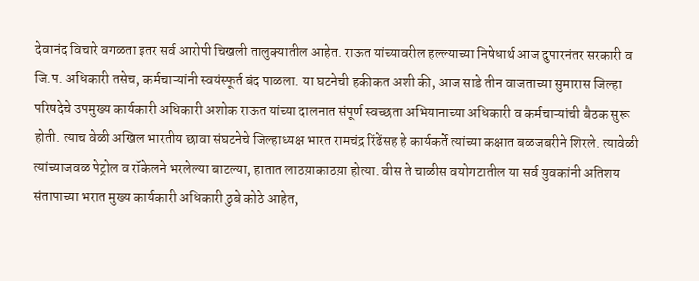देवानंद विचारे वगळता इतर सर्व आरोपी चिखली तालुक्यातील आहेत. राऊत यांच्यावरील हल्ल्याच्या निषेधार्थ आज दुपारनंतर सरकारी व जि.प. अधिकारी तसेच, कर्मचाऱ्यांनी स्वयंस्फूर्त बंद पाळला. या घटनेची हकीकत अशी की, आज साडे तीन वाजताच्या सुमारास जिल्हा परिषदेचे उपमुख्य कार्यकारी अधिकारी अशोक राऊत यांच्या दालनात संपूर्ण स्वच्छता अभियानाच्या अधिकारी व कर्मचाऱ्यांची बैठक सुरू होती. त्याच वेळी अखिल भारतीय छावा संघटनेचे जिल्हाध्यक्ष भारत रामचंद्र रिंढेंसह हे कार्यकर्ते त्यांच्या कक्षात बळजबरीने शिरले. त्यावेळी त्यांच्याजवळ पेट्रोल व रॉकेलने भरलेल्या बाटल्या, हातात लाठय़ाकाठय़ा होत्या. वीस ते चाळीस वयोगटातील या सर्व युवकांनी अतिशय संतापाच्या भरात मुख्य कार्यकारी अधिकारी ठुबे कोठे आहेत,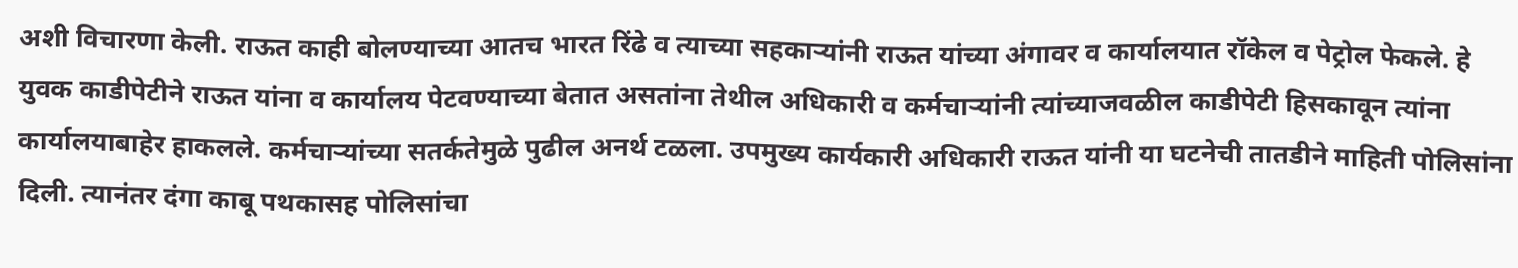अशी विचारणा केली. राऊत काही बोलण्याच्या आतच भारत रिंढे व त्याच्या सहकाऱ्यांनी राऊत यांच्या अंगावर व कार्यालयात रॉकेल व पेट्रोल फेकले. हे युवक काडीपेटीने राऊत यांना व कार्यालय पेटवण्याच्या बेतात असतांना तेथील अधिकारी व कर्मचाऱ्यांनी त्यांच्याजवळील काडीपेटी हिसकावून त्यांना कार्यालयाबाहेर हाकलले. कर्मचाऱ्यांच्या सतर्कतेमुळे पुढील अनर्थ टळला. उपमुख्य कार्यकारी अधिकारी राऊत यांनी या घटनेची तातडीने माहिती पोलिसांना दिली. त्यानंतर दंगा काबू पथकासह पोलिसांचा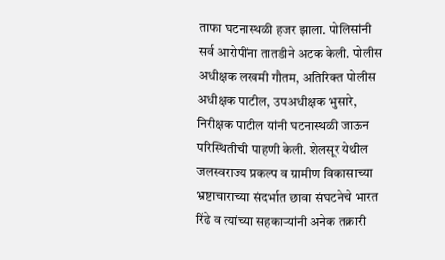ताफा घटनास्थळी हजर झाला. पोलिसांनी सर्व आरोपींना तातडीने अटक केली. पोलीस अधीक्षक लखमी गौतम, अतिरिक्त पोलीस अधीक्षक पाटील, उपअधीक्षक भुसारे, निरीक्षक पाटील यांनी घटनास्थळी जाऊन परिस्थितीची पाहणी केली. शेलसूर येथील जलस्वराज्य प्रकल्प व ग्रामीण विकासाच्या भ्रष्टाचाराच्या संदर्भात छावा संघटनेचे भारत रिंढे व त्यांच्या सहकाऱ्यांनी अनेक तक्रारी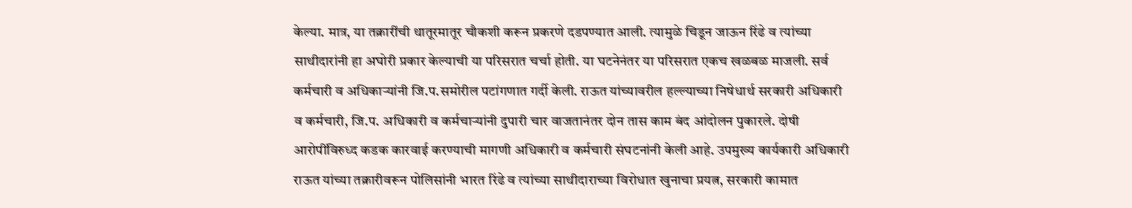केल्या. मात्र, या तक्रारींची थातूरमातूर चौकशी करून प्रकरणे दडपण्यात आली. त्यामुळे चिडून जाऊन रिंढे व त्यांच्या साथीदारांनी हा अघोरी प्रकार केल्याची या परिसरात चर्चा होती. या घटनेनंतर या परिसरात एकच खळबळ माजली. सर्व कर्मचारी व अधिकाऱ्यांनी जि.प.समोरील पटांगणात गर्दी केली. राऊत यांच्यावरील हल्ल्याच्या निषेधार्थ सरकारी अधिकारी व कर्मचारी, जि.प. अधिकारी व कर्मचाऱ्यांनी दुपारी चार वाजतानंतर दोन तास काम बंद आंदोलन पुकारले. दोषी आरोपींविरुध्द कडक कारवाई करण्याची मागणी अधिकारी व कर्मचारी संघटनांनी केली आहे. उपमुख्य कार्यकारी अधिकारी राऊत यांच्या तक्रारीवरून पोलिसांनी भारत रिंढे व त्यांच्या साथीदाराच्या विरोधात खुनाचा प्रयत्न, सरकारी कामात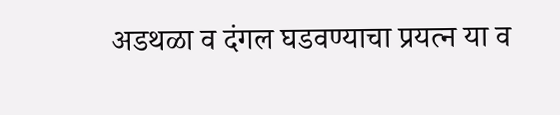अडथळा व दंगल घडवण्याचा प्रयत्न या व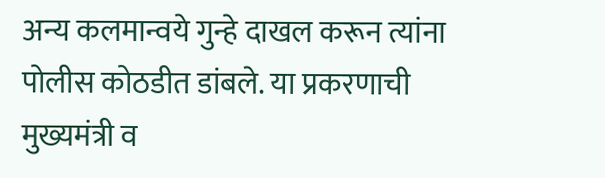अन्य कलमान्वये गुन्हे दाखल करून त्यांना पोलीस कोठडीत डांबले. या प्रकरणाची मुख्यमंत्री व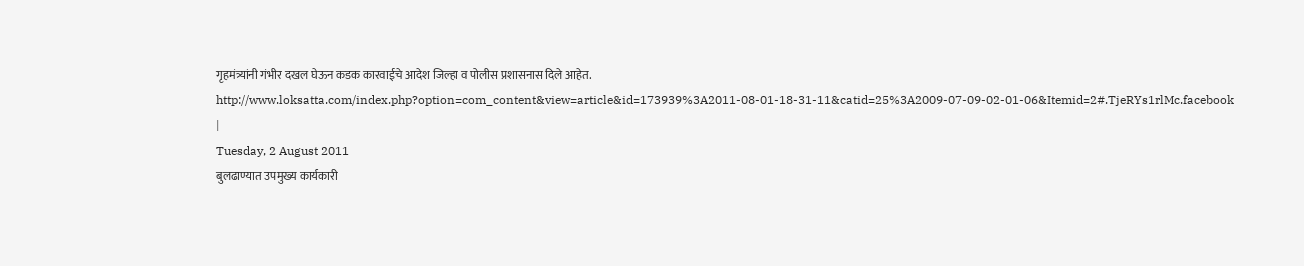गृहमंत्र्यांनी गंभीर दखल घेऊन कडक कारवाईचे आदेश जिल्हा व पोलीस प्रशासनास दिले आहेत. http://www.loksatta.com/index.php?option=com_content&view=article&id=173939%3A2011-08-01-18-31-11&catid=25%3A2009-07-09-02-01-06&Itemid=2#.TjeRYs1rlMc.facebook |
Tuesday, 2 August 2011
बुलढाण्यात उपमुख्य कार्यकारी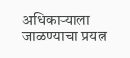अधिकाऱ्याला जाळण्याचा प्रयत्न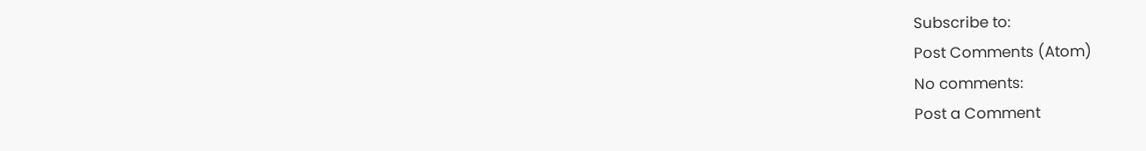Subscribe to:
Post Comments (Atom)
No comments:
Post a Comment